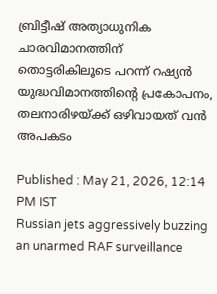ബ്രിട്ടീഷ് അത്യാധുനിക ചാരവിമാനത്തിന് തൊട്ടരികിലൂടെ പറന്ന് റഷ്യൻ യുദ്ധവിമാനത്തിന്റെ പ്രകോപനം, തലനാരിഴയ്ക്ക് ഒഴിവായത് വൻ അപകടം

Published : May 21, 2026, 12:14 PM IST
Russian jets aggressively buzzing an unarmed RAF surveillance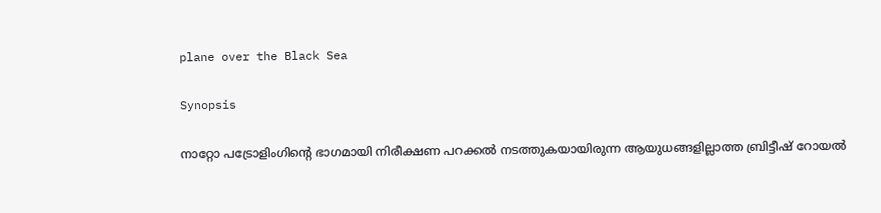plane over the Black Sea

Synopsis

നാറ്റോ പട്രോളിംഗിന്റെ ഭാഗമായി നിരീക്ഷണ പറക്കൽ നടത്തുകയായിരുന്ന ആയുധങ്ങളില്ലാത്ത ബ്രിട്ടീഷ് റോയൽ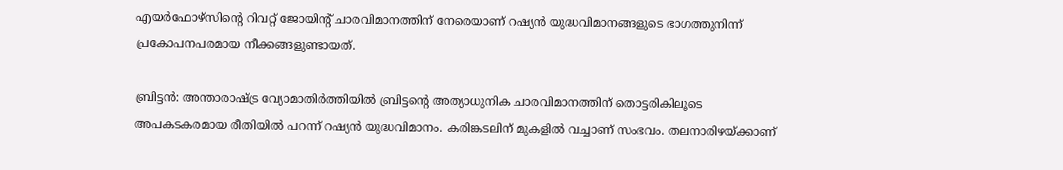എയർഫോഴ്സിന്റെ റിവറ്റ് ജോയിന്റ് ചാരവിമാനത്തിന് നേരെയാണ് റഷ്യൻ യുദ്ധവിമാനങ്ങളുടെ ഭാഗത്തുനിന്ന് പ്രകോപനപരമായ നീക്കങ്ങളുണ്ടായത്.

ബ്രിട്ടൻ: അന്താരാഷ്ട്ര വ്യോമാതിർത്തിയിൽ ബ്രിട്ടന്റെ അത്യാധുനിക ചാരവിമാനത്തിന് തൊട്ടരികിലൂടെ അപകടകരമായ രീതിയിൽ പറന്ന് റഷ്യൻ യുദ്ധവിമാനം. കരിങ്കടലിന് മുകളിൽ വച്ചാണ് സംഭവം. തലനാരിഴയ്ക്കാണ്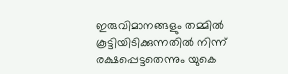ഇരുവിമാനങ്ങളും തമ്മിൽ കൂട്ടിയിടിക്കുന്നതിൽ നിന്ന് രക്ഷപ്പെട്ടതെന്നും യുകെ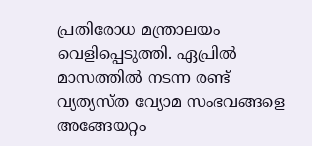പ്രതിരോധ മന്ത്രാലയം വെളിപ്പെടുത്തി. ഏപ്രിൽ മാസത്തിൽ നടന്ന രണ്ട് വ്യത്യസ്ത വ്യോമ സംഭവങ്ങളെ അങ്ങേയറ്റം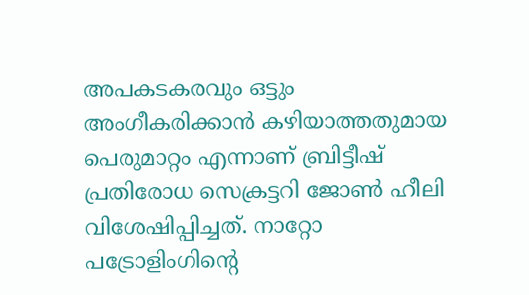അപകടകരവും ഒട്ടും അംഗീകരിക്കാൻ കഴിയാത്തതുമായ പെരുമാറ്റം എന്നാണ് ബ്രിട്ടീഷ് പ്രതിരോധ സെക്രട്ടറി ജോൺ ഹീലി വിശേഷിപ്പിച്ചത്. നാറ്റോ പട്രോളിംഗിന്റെ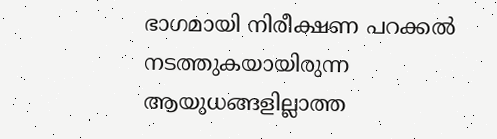ഭാഗമായി നിരീക്ഷണ പറക്കൽ നടത്തുകയായിരുന്ന ആയുധങ്ങളില്ലാത്ത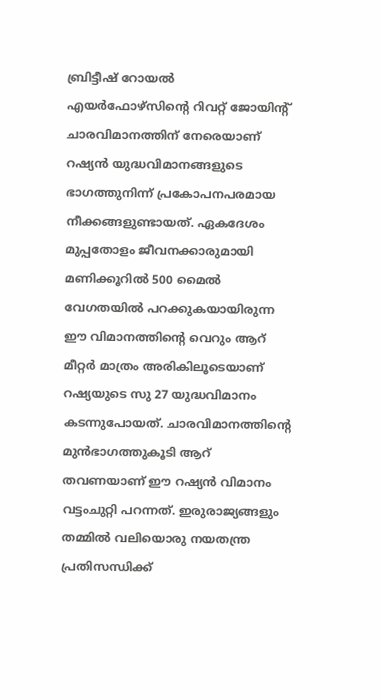ബ്രിട്ടീഷ് റോയൽ എയർഫോഴ്സിന്റെ റിവറ്റ് ജോയിന്റ് ചാരവിമാനത്തിന് നേരെയാണ് റഷ്യൻ യുദ്ധവിമാനങ്ങളുടെ ഭാഗത്തുനിന്ന് പ്രകോപനപരമായ നീക്കങ്ങളുണ്ടായത്. ഏകദേശം മുപ്പതോളം ജീവനക്കാരുമായി മണിക്കൂറിൽ 500 മൈൽ വേഗതയിൽ പറക്കുകയായിരുന്ന ഈ വിമാനത്തിന്റെ വെറും ആറ് മീറ്റർ മാത്രം അരികിലൂടെയാണ് റഷ്യയുടെ സു 27 യുദ്ധവിമാനം കടന്നുപോയത്. ചാരവിമാനത്തിന്റെ മുൻഭാഗത്തുകൂടി ആറ് തവണയാണ് ഈ റഷ്യൻ വിമാനം വട്ടംചുറ്റി പറന്നത്. ഇരുരാജ്യങ്ങളും തമ്മിൽ വലിയൊരു നയതന്ത്ര പ്രതിസന്ധിക്ക്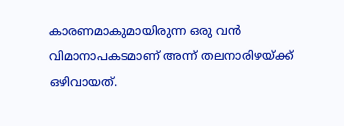കാരണമാകുമായിരുന്ന ഒരു വൻ വിമാനാപകടമാണ് അന്ന് തലനാരിഴയ്ക്ക് ഒഴിവായത്.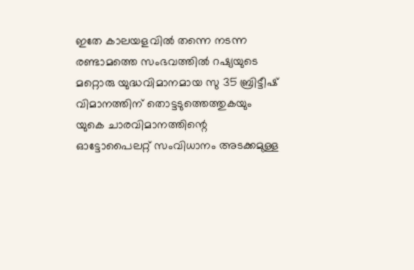ഇതേ കാലയളവിൽ തന്നെ നടന്ന രണ്ടാമത്തെ സംഭവത്തിൽ റഷ്യയുടെ മറ്റൊരു യുദ്ധവിമാനമായ സു 35 ബ്രിട്ടീഷ് വിമാനത്തിന് തൊട്ടടുത്തെത്തുകയും യുകെ ചാരവിമാനത്തിന്റെ ഓട്ടോപൈലറ്റ് സംവിധാനം അടക്കമുള്ള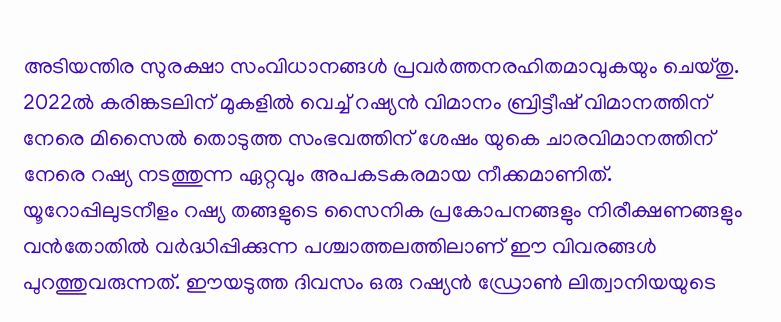അടിയന്തിര സുരക്ഷാ സംവിധാനങ്ങൾ പ്രവർത്തനരഹിതമാവുകയും ചെയ്തു. 2022ൽ കരിങ്കടലിന് മുകളിൽ വെച്ച് റഷ്യൻ വിമാനം ബ്രിട്ടീഷ് വിമാനത്തിന് നേരെ മിസൈൽ തൊടുത്ത സംഭവത്തിന് ശേഷം യുകെ ചാരവിമാനത്തിന് നേരെ റഷ്യ നടത്തുന്ന ഏറ്റവും അപകടകരമായ നീക്കമാണിത്. യൂറോപ്പിലുടനീളം റഷ്യ തങ്ങളുടെ സൈനിക പ്രകോപനങ്ങളും നിരീക്ഷണങ്ങളും വൻതോതിൽ വർദ്ധിപ്പിക്കുന്ന പശ്ചാത്തലത്തിലാണ് ഈ വിവരങ്ങൾ പുറത്തുവരുന്നത്. ഈയടുത്ത ദിവസം ഒരു റഷ്യൻ ഡ്രോൺ ലിത്വാനിയയുടെ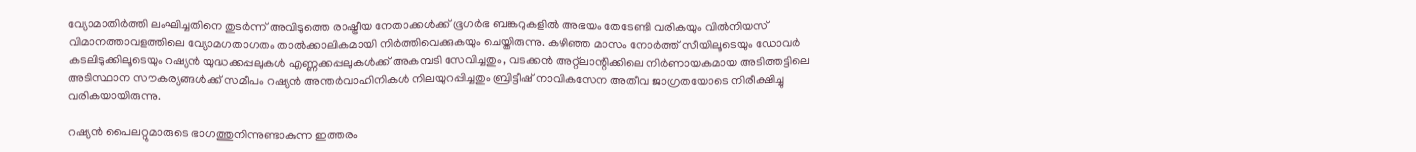വ്യോമാതിർത്തി ലംഘിച്ചതിനെ തുടർന്ന് അവിടുത്തെ രാഷ്ട്രീയ നേതാക്കൾക്ക് ഭൂഗർഭ ബങ്കറുകളിൽ അഭയം തേടേണ്ടി വരികയും വിൽനിയസ് വിമാനത്താവളത്തിലെ വ്യോമഗതാഗതം താൽക്കാലികമായി നിർത്തിവെക്കുകയും ചെയ്തിരുന്നു. കഴിഞ്ഞ മാസം നോർത്ത് സീയിലൂടെയും ഡോവർ കടലിടുക്കിലൂടെയും റഷ്യൻ യുദ്ധക്കപ്പലുകൾ എണ്ണക്കപ്പലുകൾക്ക് അകമ്പടി സേവിച്ചതും, വടക്കൻ അറ്റ്ലാന്റിക്കിലെ നിർണായകമായ അടിത്തട്ടിലെ അടിസ്ഥാന സൗകര്യങ്ങൾക്ക് സമീപം റഷ്യൻ അന്തർവാഹിനികൾ നിലയുറപ്പിച്ചതും ബ്രിട്ടീഷ് നാവികസേന അതീവ ജാഗ്രതയോടെ നിരീക്ഷിച്ചു വരികയായിരുന്നു.

റഷ്യൻ പൈലറ്റുമാരുടെ ഭാഗത്തുനിന്നുണ്ടാകുന്ന ഇത്തരം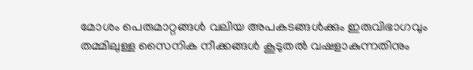മോശം പെരുമാറ്റങ്ങൾ വലിയ അപകടങ്ങൾക്കും ഇരുവിഭാഗവും തമ്മിലുള്ള സൈനിക നീക്കങ്ങൾ കൂടുതൽ വഷളാകുന്നതിനും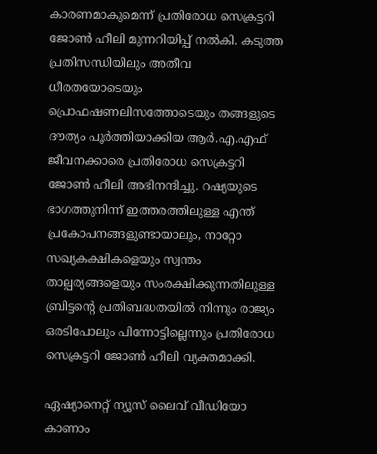കാരണമാകുമെന്ന് പ്രതിരോധ സെക്രട്ടറി ജോൺ ഹീലി മുന്നറിയിപ്പ് നൽകി. കടുത്ത പ്രതിസന്ധിയിലും അതീവ ധീരതയോടെയും പ്രൊഫഷണലിസത്തോടെയും തങ്ങളുടെ ദൗത്യം പൂർത്തിയാക്കിയ ആർ.എ.എഫ് ജീവനക്കാരെ പ്രതിരോധ സെക്രട്ടറി ജോൺ ഹീലി അഭിനന്ദിച്ചു. റഷ്യയുടെ ഭാഗത്തുനിന്ന് ഇത്തരത്തിലുള്ള എന്ത് പ്രകോപനങ്ങളുണ്ടായാലും, നാറ്റോ സഖ്യകക്ഷികളെയും സ്വന്തം താല്പര്യങ്ങളെയും സംരക്ഷിക്കുന്നതിലുള്ള ബ്രിട്ടന്റെ പ്രതിബദ്ധതയിൽ നിന്നും രാജ്യം ഒരടിപോലും പിന്നോട്ടില്ലെന്നും പ്രതിരോധ സെക്രട്ടറി ജോൺ ഹീലി വ്യക്തമാക്കി.

ഏഷ്യാനെറ്റ് ന്യൂസ് ലൈവ് വീഡിയോ കാണാം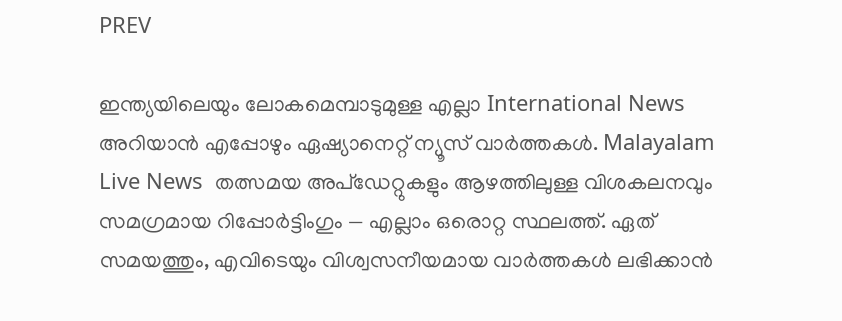PREV

ഇന്ത്യയിലെയും ലോകമെമ്പാടുമുള്ള എല്ലാ International News അറിയാൻ എപ്പോഴും ഏഷ്യാനെറ്റ് ന്യൂസ് വാർത്തകൾ. Malayalam Live News  തത്സമയ അപ്‌ഡേറ്റുകളും ആഴത്തിലുള്ള വിശകലനവും സമഗ്രമായ റിപ്പോർട്ടിംഗും — എല്ലാം ഒരൊറ്റ സ്ഥലത്ത്. ഏത് സമയത്തും, എവിടെയും വിശ്വസനീയമായ വാർത്തകൾ ലഭിക്കാൻ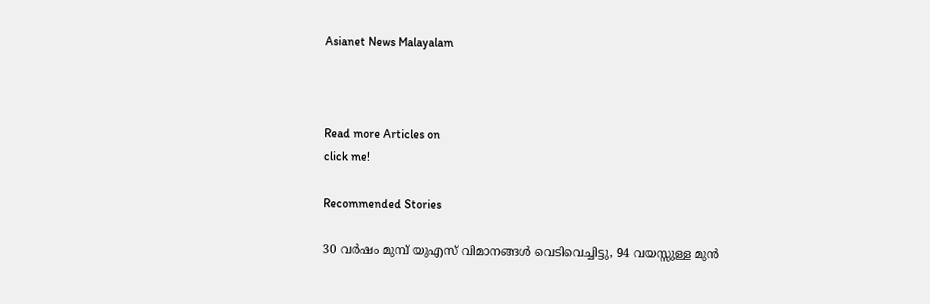Asianet News Malayalam



Read more Articles on
click me!

Recommended Stories

30 വര്‍ഷം മുമ്പ് യുഎസ് വിമാനങ്ങള്‍ വെടിവെച്ചിട്ടു, 94 വയസ്സുള്ള മുന്‍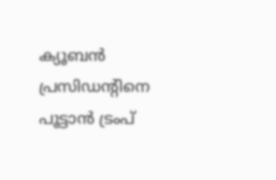ക്യൂബന്‍ പ്രസിഡന്റിനെ പൂട്ടാന്‍ ട്രംപ്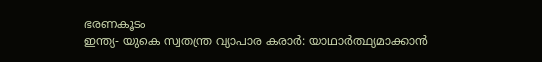ഭരണകൂടം
ഇന്ത്യ- യുകെ സ്വതന്ത്ര വ്യാപാര കരാര്‍: യാഥാർത്ഥ്യമാക്കാൻ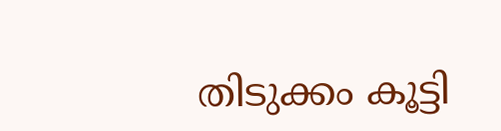തിടുക്കം കൂട്ടി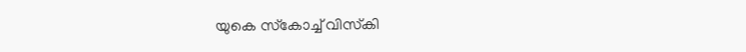യുകെ സ്‌കോച്ച് വിസ്‌കി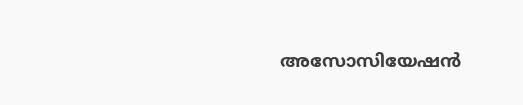അസോസിയേഷന്‍